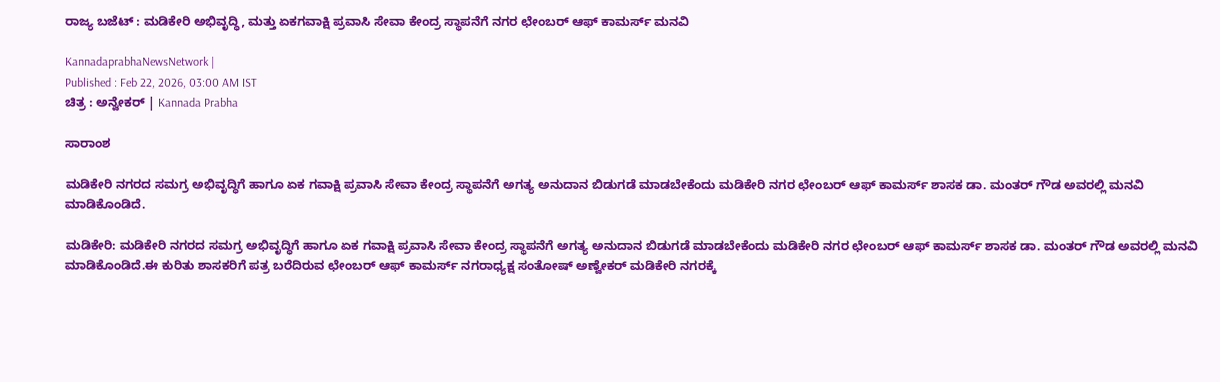ರಾಜ್ಯ ಬಜೆಟ್ : ಮಡಿಕೇರಿ ಅಭಿವೃದ್ಧಿ, ಮತ್ತು ಏಕಗವಾಕ್ಷಿ ಪ್ರವಾಸಿ ಸೇವಾ ಕೇಂದ್ರ ಸ್ಥಾಪನೆಗೆ ನಗರ ಛೇಂಬರ್ ಆಫ್ ಕಾಮರ್ಸ್ ಮನವಿ

KannadaprabhaNewsNetwork |
Published : Feb 22, 2026, 03:00 AM IST
ಚಿತ್ರ : ಅನ್ವೇಕರ್ | Kannada Prabha

ಸಾರಾಂಶ

ಮಡಿಕೇರಿ ನಗರದ ಸಮಗ್ರ ಅಭಿವೃದ್ಧಿಗೆ ಹಾಗೂ ಏಕ ಗವಾಕ್ಷಿ ಪ್ರವಾಸಿ ಸೇವಾ ಕೇಂದ್ರ ಸ್ಥಾಪನೆಗೆ ಅಗತ್ಯ ಅನುದಾನ ಬಿಡುಗಡೆ ಮಾಡಬೇಕೆಂದು ಮಡಿಕೇರಿ ನಗರ ಛೇಂಬರ್ ಆಫ್ ಕಾಮರ್ಸ್ ಶಾಸಕ ಡಾ. ಮಂತರ್ ಗೌಡ ಅವರಲ್ಲಿ ಮನವಿ ಮಾಡಿಕೊಂಡಿದೆ.

ಮಡಿಕೇರಿ: ಮಡಿಕೇರಿ ನಗರದ ಸಮಗ್ರ ಅಭಿವೃದ್ಧಿಗೆ ಹಾಗೂ ಏಕ ಗವಾಕ್ಷಿ ಪ್ರವಾಸಿ ಸೇವಾ ಕೇಂದ್ರ ಸ್ಥಾಪನೆಗೆ ಅಗತ್ಯ ಅನುದಾನ ಬಿಡುಗಡೆ ಮಾಡಬೇಕೆಂದು ಮಡಿಕೇರಿ ನಗರ ಛೇಂಬರ್ ಆಫ್ ಕಾಮರ್ಸ್ ಶಾಸಕ ಡಾ. ಮಂತರ್ ಗೌಡ ಅವರಲ್ಲಿ ಮನವಿ ಮಾಡಿಕೊಂಡಿದೆ.ಈ ಕುರಿತು ಶಾಸಕರಿಗೆ ಪತ್ರ ಬರೆದಿರುವ ಛೇಂಬರ್ ಆಫ್ ಕಾಮರ್ಸ್ ನಗರಾಧ್ಯಕ್ಷ ಸಂತೋಷ್ ಅಣ್ವೇಕರ್ ಮಡಿಕೇರಿ ನಗರಕ್ಕೆ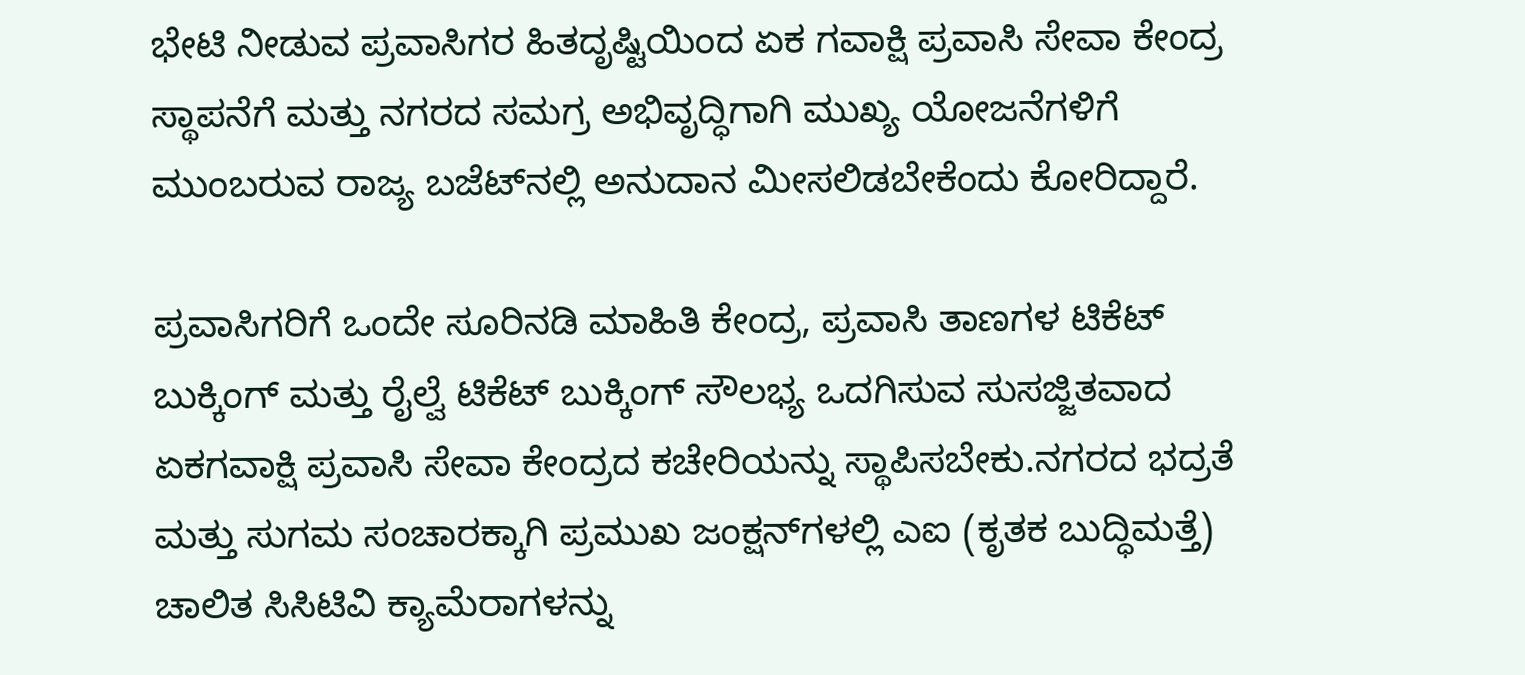ಭೇಟಿ ನೀಡುವ ಪ್ರವಾಸಿಗರ ಹಿತದೃಷ್ಟಿಯಿಂದ ಏಕ ಗವಾಕ್ಷಿ ಪ್ರವಾಸಿ ಸೇವಾ ಕೇಂದ್ರ ಸ್ಥಾಪನೆಗೆ ಮತ್ತು ನಗರದ ಸಮಗ್ರ ಅಭಿವೃದ್ಧಿಗಾಗಿ ಮುಖ್ಯ ಯೋಜನೆಗಳಿಗೆ ಮುಂಬರುವ ರಾಜ್ಯ ಬಜೆಟ್‌ನಲ್ಲಿ ಅನುದಾನ ಮೀಸಲಿಡಬೇಕೆಂದು ಕೋರಿದ್ದಾರೆ.

ಪ್ರವಾಸಿಗರಿಗೆ ಒಂದೇ ಸೂರಿನಡಿ ಮಾಹಿತಿ ಕೇಂದ್ರ, ಪ್ರವಾಸಿ ತಾಣಗಳ ಟಿಕೆಟ್ ಬುಕ್ಕಿಂಗ್ ಮತ್ತು ರೈಲ್ವೆ ಟಿಕೆಟ್ ಬುಕ್ಕಿಂಗ್ ಸೌಲಭ್ಯ ಒದಗಿಸುವ ಸುಸಜ್ಜಿತವಾದ ಏಕಗವಾಕ್ಷಿ ಪ್ರವಾಸಿ ಸೇವಾ ಕೇಂದ್ರದ ಕಚೇರಿಯನ್ನು ಸ್ಥಾಪಿಸಬೇಕು.ನಗರದ ಭದ್ರತೆ ಮತ್ತು ಸುಗಮ ಸಂಚಾರಕ್ಕಾಗಿ ಪ್ರಮುಖ ಜಂಕ್ಷನ್‌ಗಳಲ್ಲಿ ಎಐ (ಕೃತಕ ಬುದ್ಧಿಮತ್ತೆ) ಚಾಲಿತ ಸಿಸಿಟಿವಿ ಕ್ಯಾಮೆರಾಗಳನ್ನು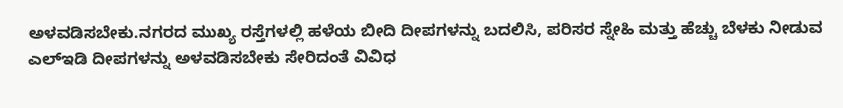ಅಳವಡಿಸಬೇಕು.ನಗರದ ಮುಖ್ಯ ರಸ್ತೆಗಳಲ್ಲಿ ಹಳೆಯ ಬೀದಿ ದೀಪಗಳನ್ನು ಬದಲಿಸಿ, ಪರಿಸರ ಸ್ನೇಹಿ ಮತ್ತು ಹೆಚ್ಚು ಬೆಳಕು ನೀಡುವ ಎಲ್‌ಇಡಿ ದೀಪಗಳನ್ನು ಅಳವಡಿಸಬೇಕು ಸೇರಿದಂತೆ ವಿವಿಧ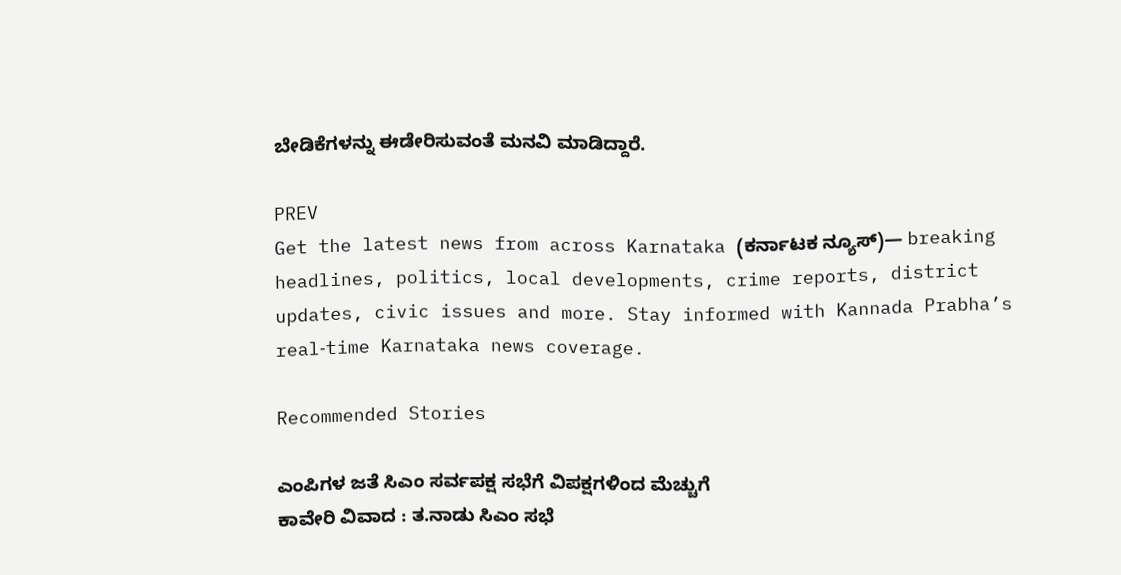ಬೇಡಿಕೆಗಳನ್ನು ಈಡೇರಿಸುವಂತೆ ಮನವಿ ಮಾಡಿದ್ದಾರೆ.

PREV
Get the latest news from across Karnataka (ಕರ್ನಾಟಕ ನ್ಯೂಸ್)— breaking headlines, politics, local developments, crime reports, district updates, civic issues and more. Stay informed with Kannada Prabha’s real‑time Karnataka news coverage.

Recommended Stories

ಎಂಪಿಗಳ ಜತೆ ಸಿಎಂ ಸರ್ವಪಕ್ಷ ಸಭೆಗೆ ವಿಪಕ್ಷಗಳಿಂದ ಮೆಚ್ಚುಗೆ
ಕಾವೇರಿ ವಿವಾದ : ತ.ನಾಡು ಸಿಎಂ ಸಭೆ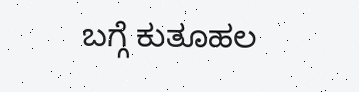ಬಗ್ಗೆ ಕುತೂಹಲ